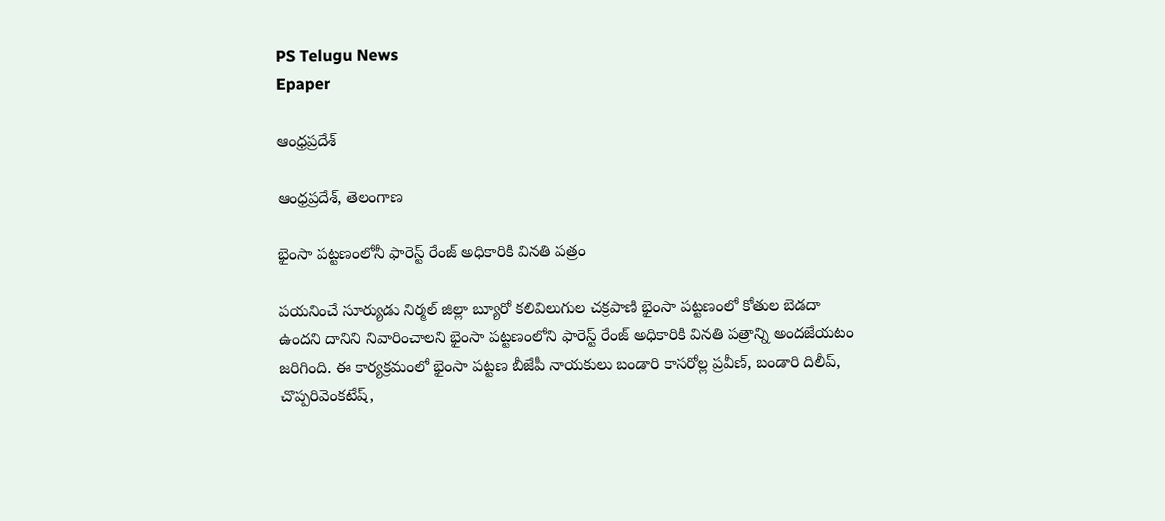PS Telugu News
Epaper

ఆంధ్రప్రదేశ్

ఆంధ్రప్రదేశ్, తెలంగాణ

భైంసా పట్టణంలోనీ ఫారెస్ట్ రేంజ్ అధికారికి వినతి పత్రం

పయనించే సూర్యుడు నిర్మల్ జిల్లా బ్యూరో కలివిలుగుల చక్రపాణి భైంసా పట్టణంలో కోతుల బెడదా ఉందని దానిని నివారించాలని భైంసా పట్టణంలోని ఫారెస్ట్ రేంజ్ అధికారికి వినతి పత్రాన్ని అందజేయటం జరిగింది. ఈ కార్యక్రమంలో భైంసా పట్టణ బీజేపీ నాయకులు బండారి కాసరోల్ల ప్రవీణ్, బండారి దిలీప్, చొప్పరివెంకటేష్,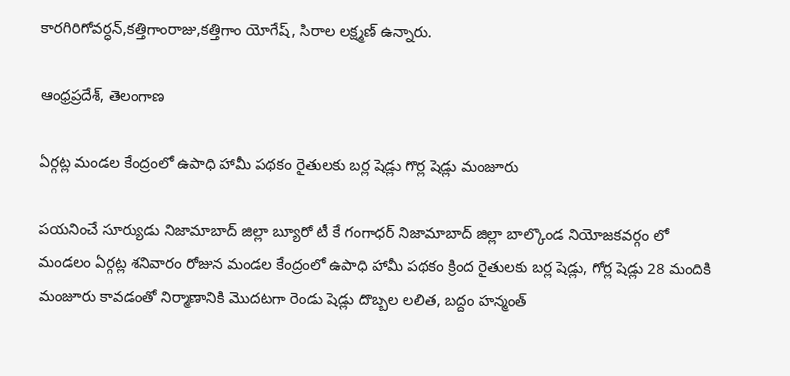కారగిరిగోవర్ధన్,కత్తిగాంరాజు,కత్తిగాం యోగేష్, సిరాల లక్ష్మణ్ ఉన్నారు.

ఆంధ్రప్రదేశ్, తెలంగాణ

ఏర్గట్ల మండల కేంద్రంలో ఉపాధి హామీ పథకం రైతులకు బర్ల షెడ్లు గొర్ల షెడ్లు మంజూరు

పయనించే సూర్యుడు నిజామాబాద్ జిల్లా బ్యూరో టీ కే గంగాధర్ నిజామాబాద్ జిల్లా బాల్కొండ నియోజకవర్గం లో మండలం ఏర్గట్ల శనివారం రోజున మండల కేంద్రంలో ఉపాధి హామీ పథకం క్రింద రైతులకు బర్ల షెడ్లు, గోర్ల షెడ్లు 28 మందికి మంజూరు కావడంతో నిర్మాణానికి మొదటగా రెండు షెడ్లు దొబ్బల లలిత, బద్దం హన్మంత్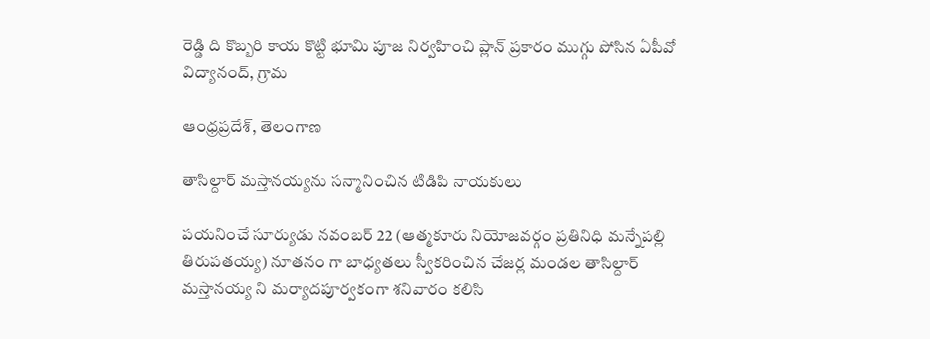రెడ్డి ది కొబ్బరి కాయ కొట్టి భూమి పూజ నిర్వహించి ప్లాన్ ప్రకారం ముగ్గు పోసిన ఏపీవో విద్యానంద్, గ్రామ

ఆంధ్రప్రదేశ్, తెలంగాణ

తాసిల్దార్ మస్తానయ్యను సన్మానించిన టిడిపి నాయకులు

పయనించే సూర్యుడు నవంబర్ 22 (ఆత్మకూరు నియోజవర్గం ప్రతినిధి మన్నేపల్లి తిరుపతయ్య) నూతనం గా బాధ్యతలు స్వీకరించిన చేజర్ల మండల తాసిల్దార్ మస్తానయ్య ని మర్యాదపూర్వకంగా శనివారం కలిసి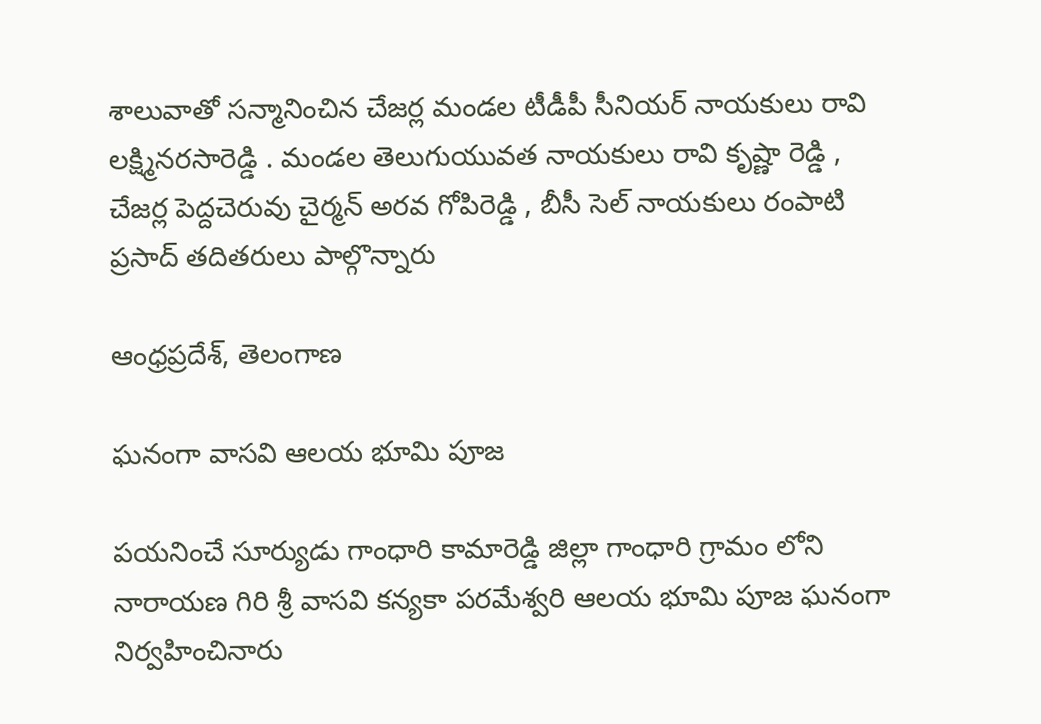శాలువాతో సన్మానించిన చేజర్ల మండల టీడీపీ సీనియర్ నాయకులు రావి లక్ష్మినరసారెడ్డి . మండల తెలుగుయువత నాయకులు రావి కృష్ణా రెడ్డి , చేజర్ల పెద్దచెరువు చైర్మన్ అరవ గోపిరెడ్డి , బీసీ సెల్ నాయకులు రంపాటి ప్రసాద్ తదితరులు పాల్గొన్నారు

ఆంధ్రప్రదేశ్, తెలంగాణ

ఘనంగా వాసవి ఆలయ భూమి పూజ

పయనించే సూర్యుడు గాంధారి కామారెడ్డి జిల్లా గాంధారి గ్రామం లోని నారాయణ గిరి శ్రీ వాసవి కన్యకా పరమేశ్వరి ఆలయ భూమి పూజ ఘనంగా నిర్వహించినారు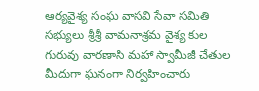ఆర్యవైశ్య సంఘ వాసవి సేవా సమితి సభ్యులు శ్రీశ్రీ వామనాశ్రమ వైశ్య కుల గురువు వారణాసి మహా స్వామీజీ చేతుల మీదుగా ఘనంగా నిర్వహించారు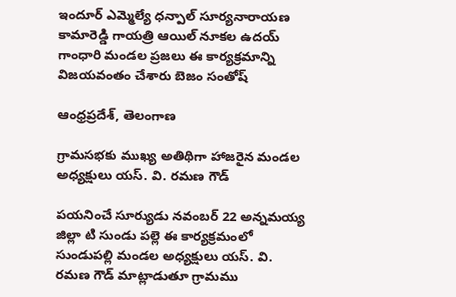ఇందూర్ ఎమ్మెల్యే ధన్పాల్ సూర్యనారాయణ కామారెడ్డి గాయత్రి ఆయిల్ నూకల ఉదయ్ గాంధారి మండల ప్రజలు ఈ కార్యక్రమాన్ని విజయవంతం చేశారు బెజం సంతోష్

ఆంధ్రప్రదేశ్, తెలంగాణ

గ్రామసభకు ముఖ్య అతిథిగా హాజరైన మండల అధ్యక్షులు యస్. వి. రమణ గౌడ్

పయనించే సూర్యుడు నవంబర్ 22 అన్నమయ్య జిల్లా టి సుండు పల్లె ఈ కార్యక్రమంలో సుండుపల్లి మండల అధ్యక్షులు యస్. వి. రమణ గౌడ్ మాట్లాడుతూ గ్రామము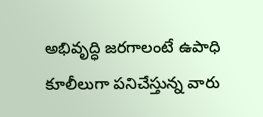అభివృద్ధి జరగాలంటే ఉపాధి కూలీలుగా పనిచేస్తున్న వారు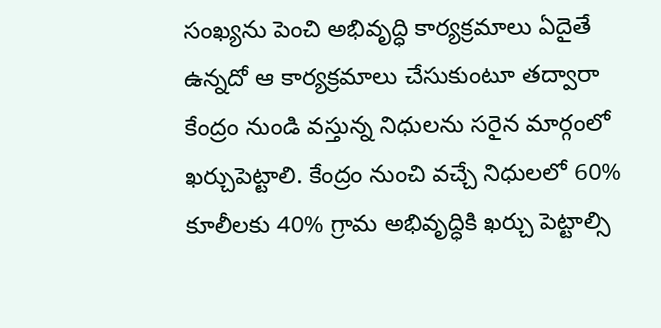సంఖ్యను పెంచి అభివృద్ధి కార్యక్రమాలు ఏదైతే ఉన్నదో ఆ కార్యక్రమాలు చేసుకుంటూ తద్వారా కేంద్రం నుండి వస్తున్న నిధులను సరైన మార్గంలో ఖర్చుపెట్టాలి. కేంద్రం నుంచి వచ్చే నిధులలో 60% కూలీలకు 40% గ్రామ అభివృద్ధికి ఖర్చు పెట్టాల్సి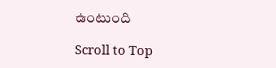ఉంటుంది

Scroll to Top